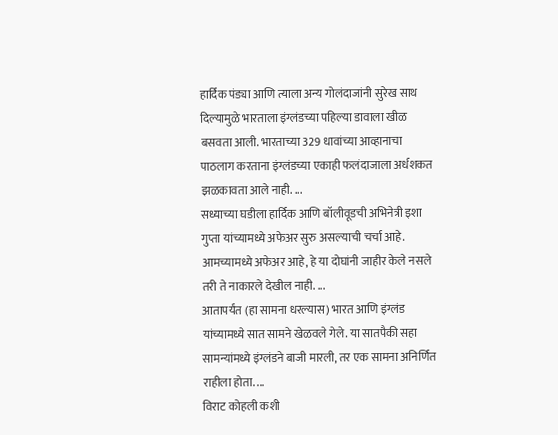हार्दिक पंड्या आणि त्याला अन्य गोलंदाजांनी सुरेख साथ दिल्यामुळे भारताला इंग्लंडच्या पहिल्या डावाला खीळ बसवता आली. भारताच्या 329 धावांच्या आव्हानाचा पाठलाग करताना इंग्लंडच्या एकाही फलंदाजाला अर्धशकत झळकावता आले नाही. ...
सध्याच्या घडीला हार्दिक आणि बॉलीवूडची अभिनेत्री इशा गुप्ता यांच्यामध्ये अफेअर सुरु असल्याची चर्चा आहे. आमच्यामध्ये अफेअर आहे, हे या दोघांनी जाहीर केले नसले तरी ते नाकारले देखील नाही. ...
आतापर्यंत (हा सामना धरल्यास) भारत आणि इंग्लंड यांच्यामध्ये सात सामने खेळवले गेले. या सातपैकी सहा सामन्यांमध्ये इंग्लंडने बाजी मारली, तर एक सामना अनिर्णित राहीला होता. ...
विराट कोहली कशी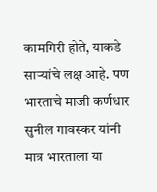कामगिरी होते, याकडे साऱ्यांचे लक्ष आहे. पण भारताचे माजी कर्णधार सुनील गावस्कर यांनी मात्र भारताला या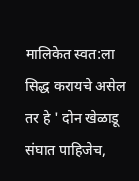मालिकेत स्वत:ला सिद्ध करायचे असेल तर हे ' दोन खेळाडू संघात पाहिजेच,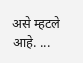असे म्हटले आहे. ...